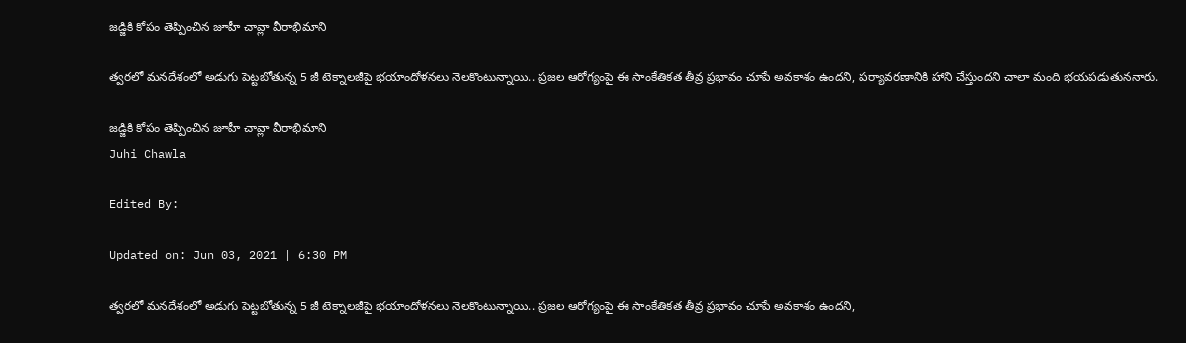జడ్జికి కోపం తెప్పించిన జూహీ చావ్లా వీరాభిమాని

త్వరలో మనదేశంలో అడుగు పెట్టబోతున్న 5 జీ టెక్నాలజీపై భయాందోళనలు నెలకొంటున్నాయి.. ప్రజల ఆరోగ్యంపై ఈ సాంకేతికత తీవ్ర ప్రభావం చూపే అవకాశం ఉందని, పర్యావరణానికి హాని చేస్తుందని చాలా మంది భయపడుతుననారు.

జడ్జికి కోపం తెప్పించిన జూహీ చావ్లా వీరాభిమాని
Juhi Chawla

Edited By:

Updated on: Jun 03, 2021 | 6:30 PM

త్వరలో మనదేశంలో అడుగు పెట్టబోతున్న 5 జీ టెక్నాలజీపై భయాందోళనలు నెలకొంటున్నాయి.. ప్రజల ఆరోగ్యంపై ఈ సాంకేతికత తీవ్ర ప్రభావం చూపే అవకాశం ఉందని,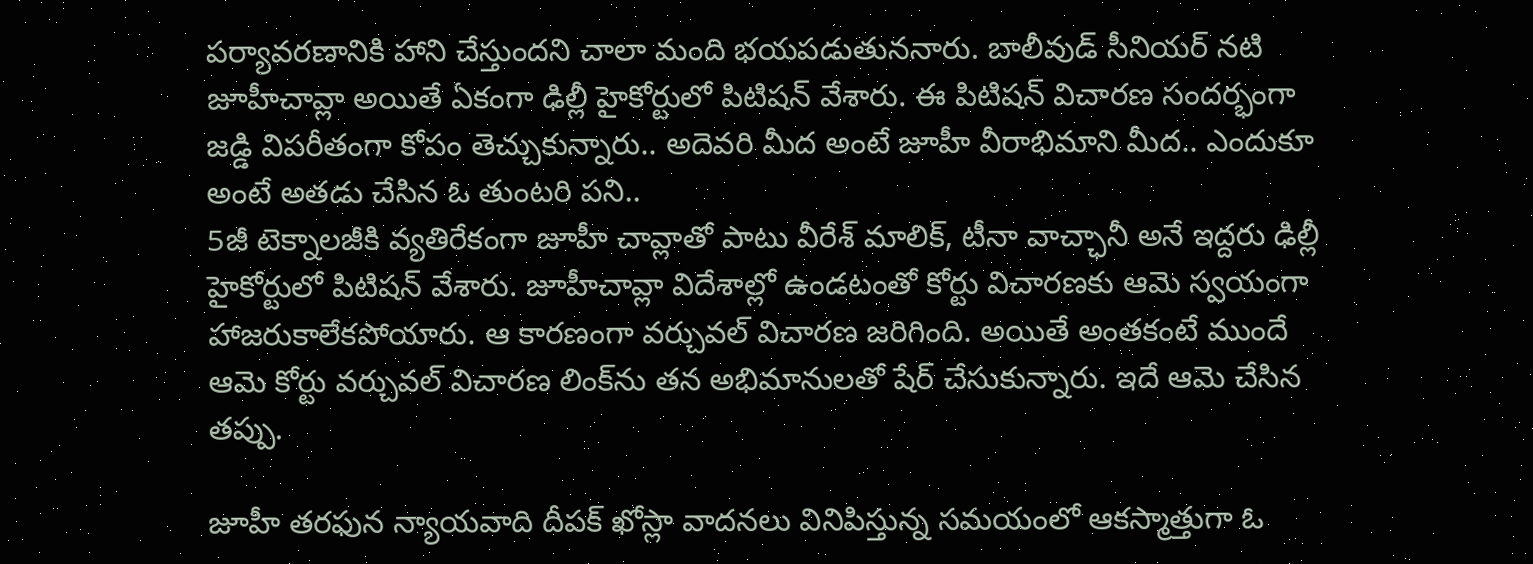పర్యావరణానికి హాని చేస్తుందని చాలా మంది భయపడుతుననారు. బాలీవుడ్‌ సీనియర్‌ నటి జూహీచావ్లా అయితే ఏకంగా ఢిల్లీ హైకోర్టులో పిటిషన్‌ వేశారు. ఈ పిటిషన్‌ విచారణ సందర్భంగా జడ్డి విపరీతంగా కోపం తెచ్చుకున్నారు.. అదెవరి మీద అంటే జూహీ వీరాభిమాని మీద.. ఎందుకూ అంటే అతడు చేసిన ఓ తుంటరి పని..
5జీ టెక్నాలజీకి వ్యతిరేకంగా జూహీ చావ్లాతో పాటు వీరేశ్‌ మాలిక్‌, టీనా వాచ్ఛానీ అనే ఇద్దరు ఢిల్లీ హైకోర్టులో పిటిషన్‌ వేశారు. జూహీచావ్లా విదేశాల్లో ఉండటంతో కోర్టు విచారణకు ఆమె స్వయంగా హాజరుకాలేకపోయారు. ఆ కారణంగా వర్చువల్‌ విచారణ జరిగింది. అయితే అంతకంటే ముందే ఆమె కోర్టు వర్చువల్‌ విచారణ లింక్‌ను తన అభిమానులతో షేర్‌ చేసుకున్నారు. ఇదే ఆమె చేసిన తప్పు.

జూహీ తరఫున న్యాయవాది దీపక్‌ ఖోస్లా వాదనలు వినిపిస్తున్న సమయంలో ఆకస్మాత్తుగా ఓ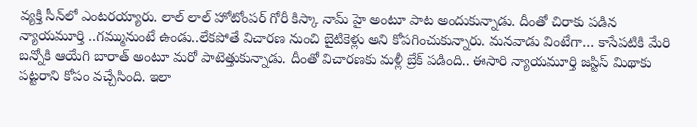వ్యక్తి సీన్‌లో ఎంటరయ్యారు. లాల్‌ లాల్‌ హోటోంపర్‌ గోరీ కిస్కా నామ్‌ హై అంటూ పాట అందుకున్నాడు. దీంతో చిరాకు పడిన న్యాయమూర్తి ..గమ్మునుంటే ఉండు..లేకపోతే విచారణ నుంచి బైటికెళ్లు అని కోపగించుకున్నారు. మనవాడు వింటేగా… కాసేపటికి మేరి బన్నోకి ఆయేగి బారాత్‌ అంటూ మరో పాటెత్తుకున్నాడు. దీంతో విచారణకు మళ్లీ బ్రేక్‌ పడింది.. ఈసారి న్యాయమూర్తి జస్టిస్‌ మిథాకు పట్టరాని కోపం వచ్చేసింది. ఇలా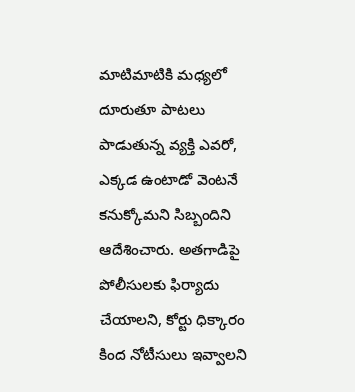మాటిమాటికి మధ్యలో దూరుతూ పాటలు పాడుతున్న వ్యక్తి ఎవరో, ఎక్కడ ఉంటాడో వెంటనే కనుక్కోమని సిబ్బందిని ఆదేశించారు. అతగాడిపై పోలీసులకు ఫిర్యాదు చేయాలని, కోర్టు ధిక్కారం కింద నోటీసులు ఇవ్వాలని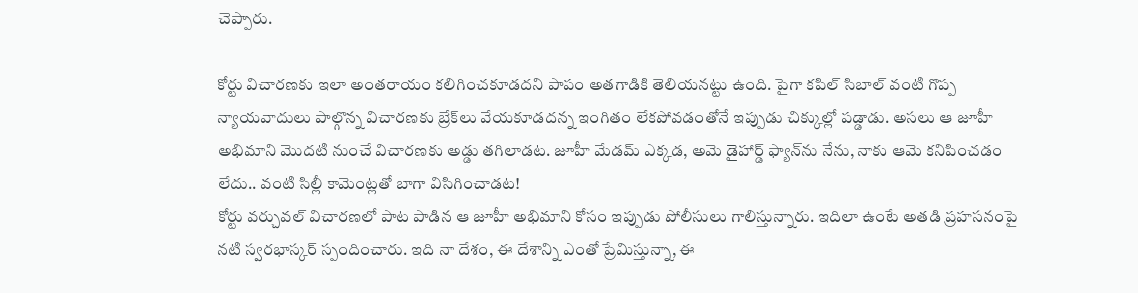చెప్పారు.

కోర్టు విచారణకు ఇలా అంతరాయం కలిగించకూడదని పాపం అతగాడికి తెలియనట్టు ఉంది. పైగా కపిల్‌ సిబాల్ వంటి గొప్ప న్యాయవాదులు పాల్గొన్న విచారణకు బ్రేక్‌లు వేయకూడదన్న ఇంగితం లేకపోవడంతోనే ఇప్పుడు చిక్కుల్లో పడ్డాడు. అసలు ఆ జూహీ అభిమాని మొదటి నుంచే విచారణకు అడ్డు తగిలాడట. జూహీ మేడమ్‌ ఎక్కడ, అమె డైహార్డ్‌ ఫ్యాన్‌ను నేను, నాకు ఆమె కనిపించడం లేదు.. వంటి సిల్లీ కామెంట్లతో బాగా విసిగించాడట!
కోర్టు వర్చువల్‌ విచారణలో పాట పాడిన ఆ జూహీ అభిమాని కోసం ఇప్పుడు పోలీసులు గాలిస్తున్నారు. ఇదిలా ఉంటే అతడి ప్రహసనంపై నటి స్వరభాస్కర్‌ స్పందించారు. ఇది నా దేశం, ఈ దేశాన్ని ఎంతో ప్రేమిస్తున్నా, ఈ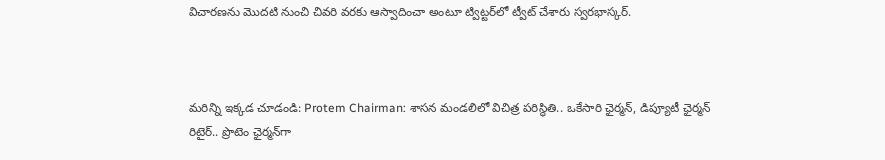విచారణను మొదటి నుంచి చివరి వరకు ఆస్వాదించా అంటూ ట్విట్టర్‌లో ట్వీట్‌ చేశారు స్వరభాస్కర్‌.



మరిన్ని ఇక్కడ చూడండి: Protem Chairman: శాసన మండలిలో విచిత్ర పరిస్థితి.. ఒకేసారి ఛైర్మన్‌, డిప్యూటీ ఛైర్మన్‌ రిటైర్.. ప్రొటెం ఛైర్మన్‌గా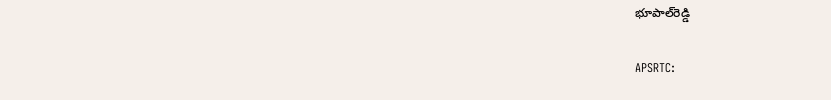భూపాల్‌రెడ్డి

APSRTC: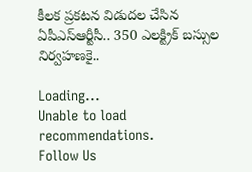కీలక ప్రకటన విడుదల చేసిన ఏపీఎస్ఆర్టీసీ.. 350 ఎలక్ట్రిక్ బస్సుల నిర్వహణకై..

Loading...
Unable to load recommendations.
Follow Us